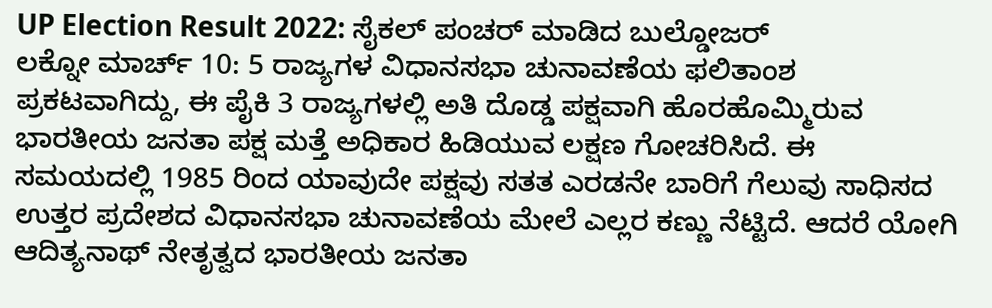UP Election Result 2022: ಸೈಕಲ್ ಪಂಚರ್ ಮಾಡಿದ ಬುಲ್ಡೋಜರ್
ಲಕ್ನೋ ಮಾರ್ಚ್ 10: 5 ರಾಜ್ಯಗಳ ವಿಧಾನಸಭಾ ಚುನಾವಣೆಯ ಫಲಿತಾಂಶ ಪ್ರಕಟವಾಗಿದ್ದು, ಈ ಪೈಕಿ 3 ರಾಜ್ಯಗಳಲ್ಲಿ ಅತಿ ದೊಡ್ಡ ಪಕ್ಷವಾಗಿ ಹೊರಹೊಮ್ಮಿರುವ ಭಾರತೀಯ ಜನತಾ ಪಕ್ಷ ಮತ್ತೆ ಅಧಿಕಾರ ಹಿಡಿಯುವ ಲಕ್ಷಣ ಗೋಚರಿಸಿದೆ. ಈ ಸಮಯದಲ್ಲಿ 1985 ರಿಂದ ಯಾವುದೇ ಪಕ್ಷವು ಸತತ ಎರಡನೇ ಬಾರಿಗೆ ಗೆಲುವು ಸಾಧಿಸದ ಉತ್ತರ ಪ್ರದೇಶದ ವಿಧಾನಸಭಾ ಚುನಾವಣೆಯ ಮೇಲೆ ಎಲ್ಲರ ಕಣ್ಣು ನೆಟ್ಟಿದೆ. ಆದರೆ ಯೋಗಿ ಆದಿತ್ಯನಾಥ್ ನೇತೃತ್ವದ ಭಾರತೀಯ ಜನತಾ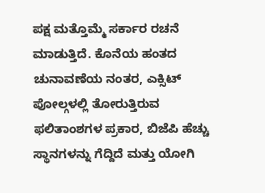ಪಕ್ಷ ಮತ್ತೊಮ್ಮೆ ಸರ್ಕಾರ ರಚನೆ ಮಾಡುತ್ತಿದೆ. ಕೊನೆಯ ಹಂತದ ಚುನಾವಣೆಯ ನಂತರ, ಎಕ್ಸಿಟ್ ಪೋಲ್ಗಳಲ್ಲಿ ತೋರುತ್ತಿರುವ ಫಲಿತಾಂಶಗಳ ಪ್ರಕಾರ, ಬಿಜೆಪಿ ಹೆಚ್ಚು ಸ್ಥಾನಗಳನ್ನು ಗೆದ್ದಿದೆ ಮತ್ತು ಯೋಗಿ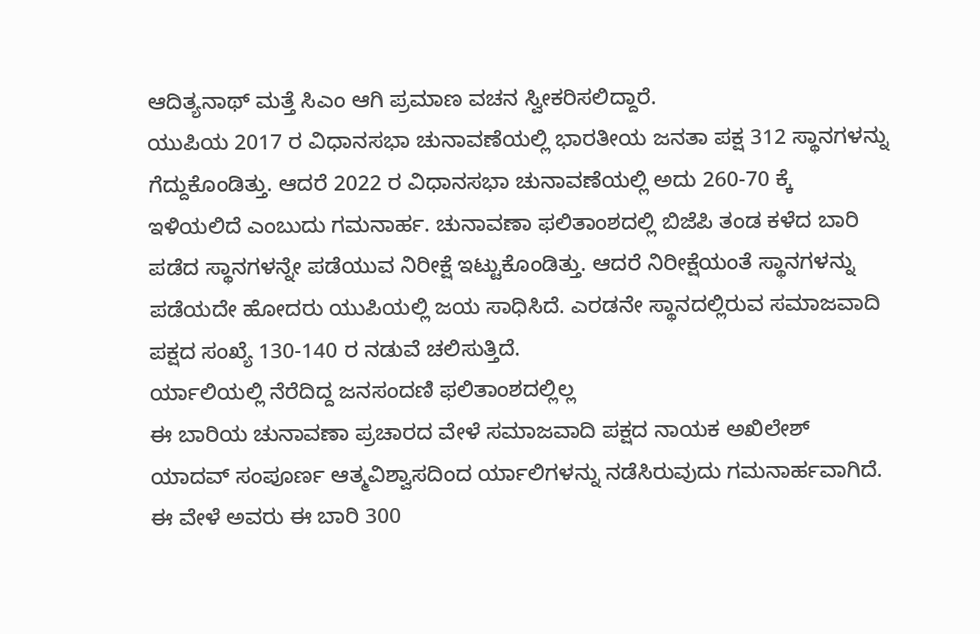ಆದಿತ್ಯನಾಥ್ ಮತ್ತೆ ಸಿಎಂ ಆಗಿ ಪ್ರಮಾಣ ವಚನ ಸ್ವೀಕರಿಸಲಿದ್ದಾರೆ.
ಯುಪಿಯ 2017 ರ ವಿಧಾನಸಭಾ ಚುನಾವಣೆಯಲ್ಲಿ ಭಾರತೀಯ ಜನತಾ ಪಕ್ಷ 312 ಸ್ಥಾನಗಳನ್ನು ಗೆದ್ದುಕೊಂಡಿತ್ತು. ಆದರೆ 2022 ರ ವಿಧಾನಸಭಾ ಚುನಾವಣೆಯಲ್ಲಿ ಅದು 260-70 ಕ್ಕೆ ಇಳಿಯಲಿದೆ ಎಂಬುದು ಗಮನಾರ್ಹ. ಚುನಾವಣಾ ಫಲಿತಾಂಶದಲ್ಲಿ ಬಿಜೆಪಿ ತಂಡ ಕಳೆದ ಬಾರಿ ಪಡೆದ ಸ್ಥಾನಗಳನ್ನೇ ಪಡೆಯುವ ನಿರೀಕ್ಷೆ ಇಟ್ಟುಕೊಂಡಿತ್ತು. ಆದರೆ ನಿರೀಕ್ಷೆಯಂತೆ ಸ್ಥಾನಗಳನ್ನು ಪಡೆಯದೇ ಹೋದರು ಯುಪಿಯಲ್ಲಿ ಜಯ ಸಾಧಿಸಿದೆ. ಎರಡನೇ ಸ್ಥಾನದಲ್ಲಿರುವ ಸಮಾಜವಾದಿ ಪಕ್ಷದ ಸಂಖ್ಯೆ 130-140 ರ ನಡುವೆ ಚಲಿಸುತ್ತಿದೆ.
ರ್ಯಾಲಿಯಲ್ಲಿ ನೆರೆದಿದ್ದ ಜನಸಂದಣಿ ಫಲಿತಾಂಶದಲ್ಲಿಲ್ಲ
ಈ ಬಾರಿಯ ಚುನಾವಣಾ ಪ್ರಚಾರದ ವೇಳೆ ಸಮಾಜವಾದಿ ಪಕ್ಷದ ನಾಯಕ ಅಖಿಲೇಶ್ ಯಾದವ್ ಸಂಪೂರ್ಣ ಆತ್ಮವಿಶ್ವಾಸದಿಂದ ರ್ಯಾಲಿಗಳನ್ನು ನಡೆಸಿರುವುದು ಗಮನಾರ್ಹವಾಗಿದೆ. ಈ ವೇಳೆ ಅವರು ಈ ಬಾರಿ 300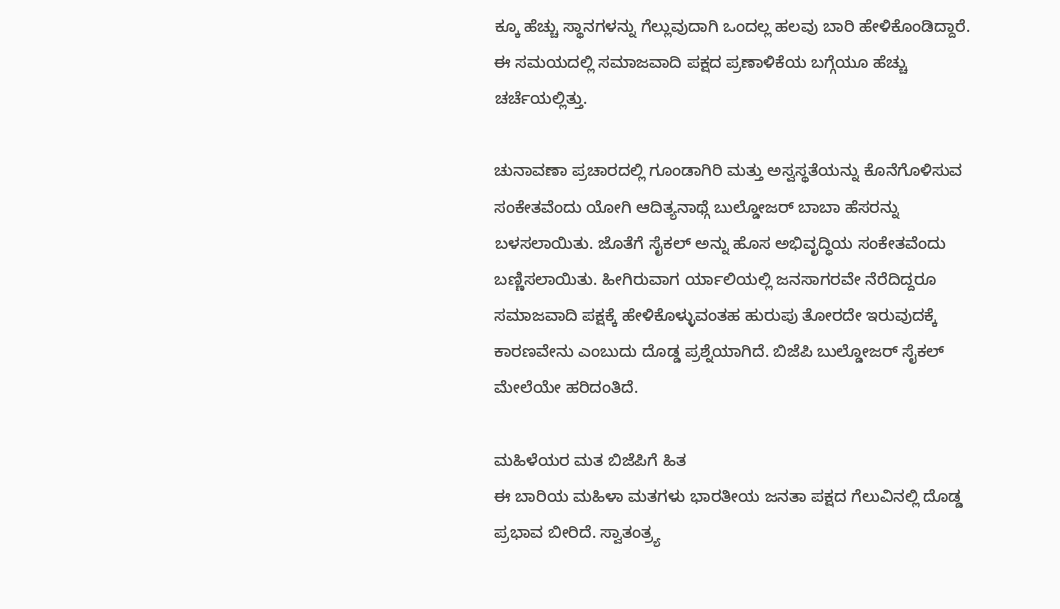ಕ್ಕೂ ಹೆಚ್ಚು ಸ್ಥಾನಗಳನ್ನು ಗೆಲ್ಲುವುದಾಗಿ ಒಂದಲ್ಲ ಹಲವು ಬಾರಿ ಹೇಳಿಕೊಂಡಿದ್ದಾರೆ. ಈ ಸಮಯದಲ್ಲಿ ಸಮಾಜವಾದಿ ಪಕ್ಷದ ಪ್ರಣಾಳಿಕೆಯ ಬಗ್ಗೆಯೂ ಹೆಚ್ಚು ಚರ್ಚೆಯಲ್ಲಿತ್ತು.

ಚುನಾವಣಾ ಪ್ರಚಾರದಲ್ಲಿ ಗೂಂಡಾಗಿರಿ ಮತ್ತು ಅಸ್ವಸ್ಥತೆಯನ್ನು ಕೊನೆಗೊಳಿಸುವ ಸಂಕೇತವೆಂದು ಯೋಗಿ ಆದಿತ್ಯನಾಥ್ಗೆ ಬುಲ್ಡೋಜರ್ ಬಾಬಾ ಹೆಸರನ್ನು ಬಳಸಲಾಯಿತು. ಜೊತೆಗೆ ಸೈಕಲ್ ಅನ್ನು ಹೊಸ ಅಭಿವೃದ್ಧಿಯ ಸಂಕೇತವೆಂದು ಬಣ್ಣಿಸಲಾಯಿತು. ಹೀಗಿರುವಾಗ ರ್ಯಾಲಿಯಲ್ಲಿ ಜನಸಾಗರವೇ ನೆರೆದಿದ್ದರೂ ಸಮಾಜವಾದಿ ಪಕ್ಷಕ್ಕೆ ಹೇಳಿಕೊಳ್ಳುವಂತಹ ಹುರುಪು ತೋರದೇ ಇರುವುದಕ್ಕೆ ಕಾರಣವೇನು ಎಂಬುದು ದೊಡ್ಡ ಪ್ರಶ್ನೆಯಾಗಿದೆ. ಬಿಜೆಪಿ ಬುಲ್ಡೋಜರ್ ಸೈಕಲ್ ಮೇಲೆಯೇ ಹರಿದಂತಿದೆ.

ಮಹಿಳೆಯರ ಮತ ಬಿಜೆಪಿಗೆ ಹಿತ
ಈ ಬಾರಿಯ ಮಹಿಳಾ ಮತಗಳು ಭಾರತೀಯ ಜನತಾ ಪಕ್ಷದ ಗೆಲುವಿನಲ್ಲಿ ದೊಡ್ಡ ಪ್ರಭಾವ ಬೀರಿದೆ. ಸ್ವಾತಂತ್ರ್ಯ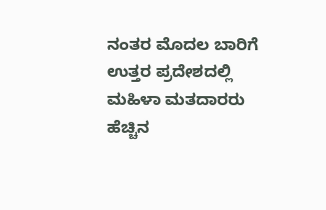ನಂತರ ಮೊದಲ ಬಾರಿಗೆ ಉತ್ತರ ಪ್ರದೇಶದಲ್ಲಿ ಮಹಿಳಾ ಮತದಾರರು ಹೆಚ್ಚಿನ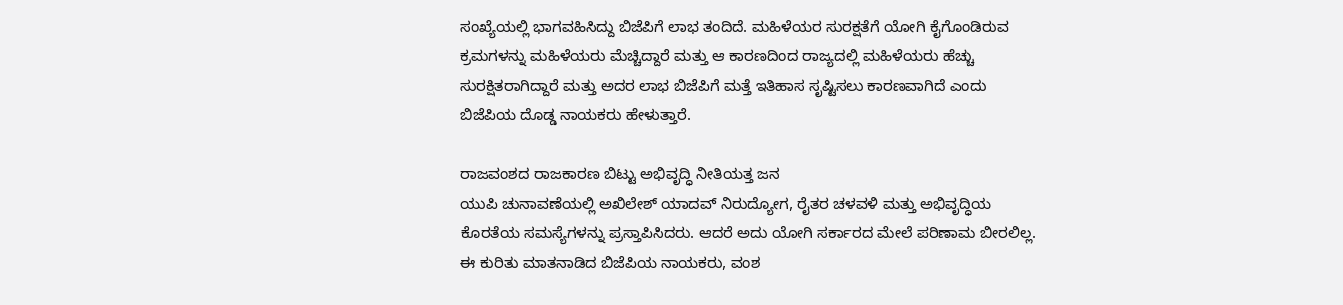ಸಂಖ್ಯೆಯಲ್ಲಿ ಭಾಗವಹಿಸಿದ್ದು ಬಿಜೆಪಿಗೆ ಲಾಭ ತಂದಿದೆ. ಮಹಿಳೆಯರ ಸುರಕ್ಷತೆಗೆ ಯೋಗಿ ಕೈಗೊಂಡಿರುವ ಕ್ರಮಗಳನ್ನು ಮಹಿಳೆಯರು ಮೆಚ್ಚಿದ್ದಾರೆ ಮತ್ತು ಆ ಕಾರಣದಿಂದ ರಾಜ್ಯದಲ್ಲಿ ಮಹಿಳೆಯರು ಹೆಚ್ಚು ಸುರಕ್ಷಿತರಾಗಿದ್ದಾರೆ ಮತ್ತು ಅದರ ಲಾಭ ಬಿಜೆಪಿಗೆ ಮತ್ತೆ ಇತಿಹಾಸ ಸೃಷ್ಟಿಸಲು ಕಾರಣವಾಗಿದೆ ಎಂದು ಬಿಜೆಪಿಯ ದೊಡ್ಡ ನಾಯಕರು ಹೇಳುತ್ತಾರೆ.

ರಾಜವಂಶದ ರಾಜಕಾರಣ ಬಿಟ್ಟು ಅಭಿವೃದ್ಧಿ ನೀತಿಯತ್ತ ಜನ
ಯುಪಿ ಚುನಾವಣೆಯಲ್ಲಿ ಅಖಿಲೇಶ್ ಯಾದವ್ ನಿರುದ್ಯೋಗ, ರೈತರ ಚಳವಳಿ ಮತ್ತು ಅಭಿವೃದ್ಧಿಯ ಕೊರತೆಯ ಸಮಸ್ಯೆಗಳನ್ನು ಪ್ರಸ್ತಾಪಿಸಿದರು. ಆದರೆ ಅದು ಯೋಗಿ ಸರ್ಕಾರದ ಮೇಲೆ ಪರಿಣಾಮ ಬೀರಲಿಲ್ಲ. ಈ ಕುರಿತು ಮಾತನಾಡಿದ ಬಿಜೆಪಿಯ ನಾಯಕರು, ವಂಶ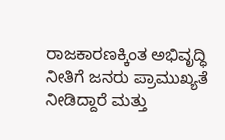ರಾಜಕಾರಣಕ್ಕಿಂತ ಅಭಿವೃದ್ಧಿ ನೀತಿಗೆ ಜನರು ಪ್ರಾಮುಖ್ಯತೆ ನೀಡಿದ್ದಾರೆ ಮತ್ತು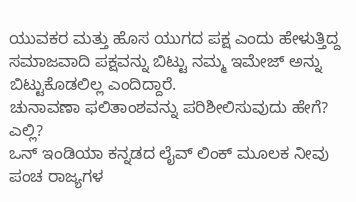ಯುವಕರ ಮತ್ತು ಹೊಸ ಯುಗದ ಪಕ್ಷ ಎಂದು ಹೇಳುತ್ತಿದ್ದ ಸಮಾಜವಾದಿ ಪಕ್ಷವನ್ನು ಬಿಟ್ಟು ನಮ್ಮ ಇಮೇಜ್ ಅನ್ನು ಬಿಟ್ಟುಕೊಡಲಿಲ್ಲ ಎಂದಿದ್ದಾರೆ.
ಚುನಾವಣಾ ಫಲಿತಾಂಶವನ್ನು ಪರಿಶೀಲಿಸುವುದು ಹೇಗೆ? ಎಲ್ಲಿ?
ಒನ್ ಇಂಡಿಯಾ ಕನ್ನಡದ ಲೈವ್ ಲಿಂಕ್ ಮೂಲಕ ನೀವು ಪಂಚ ರಾಜ್ಯಗಳ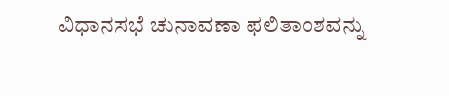ವಿಧಾನಸಭೆ ಚುನಾವಣಾ ಫಲಿತಾಂಶವನ್ನು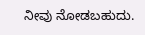ನೀವು ನೋಡಬಹುದು.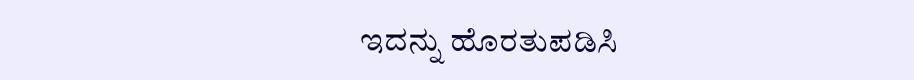ಇದನ್ನು ಹೊರತುಪಡಿಸಿ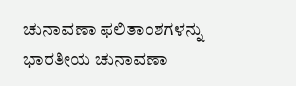ಚುನಾವಣಾ ಫಲಿತಾಂಶಗಳನ್ನು ಭಾರತೀಯ ಚುನಾವಣಾ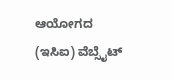ಆಯೋಗದ (ಇಸಿಐ) ವೆಬ್ಸೈಟ್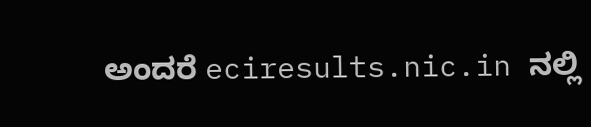ಅಂದರೆ eciresults.nic.in ನಲ್ಲಿ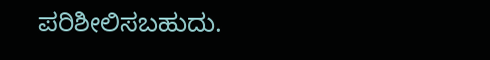ಪರಿಶೀಲಿಸಬಹುದು.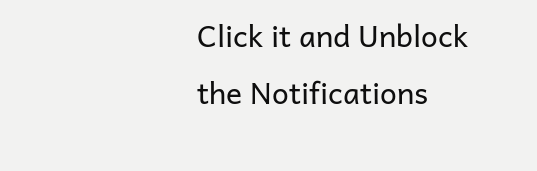Click it and Unblock the Notifications